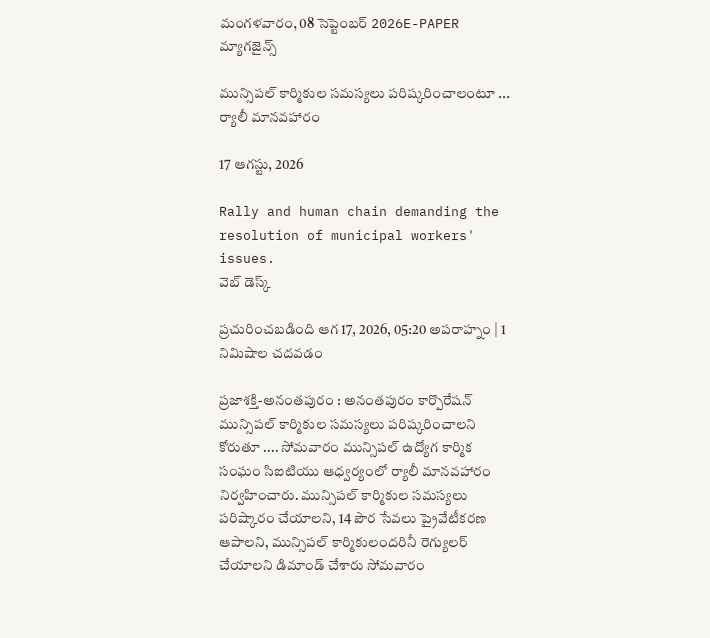మంగళవారం, 08 సెప్టెంబర్ 2026E-PAPER
మ్యాగజైన్స్

మున్సిపల్ కార్మికుల సమస్యలు పరిష్కరించాలంటూ ... ర్యాలీ మానవహారం

17 ఆగస్టు, 2026

Rally and human chain demanding the resolution of municipal workers' issues.
వెబ్ డెస్క్

ప్రచురించబడింది ఆగ 17, 2026, 05:20 అపరాహ్నం | 1 నిమిషాల చదవడం

ప్రజాశక్తి-అనంతపురం : అనంతపురం కార్పొరేషన్ మున్సిపల్ కార్మికుల సమస్యలు పరిష్కరించాలని కోరుతూ .... సోమవారం మున్సిపల్ ఉద్యోగ కార్మిక సంఘం సిఐటియు ఆధ్వర్యంలో ర్యాలీ మానవహారం నిర్వహించారు. మున్సిపల్ కార్మికుల సమస్యలు పరిష్కారం చేయాలని, 14 పౌర సేవలు ప్రైవేటీకరణ ఆపాలని, మున్సిపల్ కార్మికులందరినీ రెగ్యులర్ చేయాలని డిమాండ్ చేశారు సోమవారం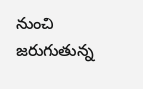నుంచి జరుగుతున్న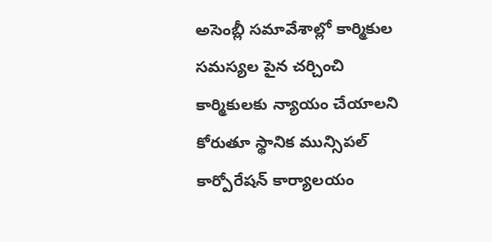అసెంబ్లీ సమావేశాల్లో కార్మికుల సమస్యల పైన చర్చించి కార్మికులకు న్యాయం చేయాలని కోరుతూ స్థానిక మున్సిపల్ కార్పోరేషన్ కార్యాలయం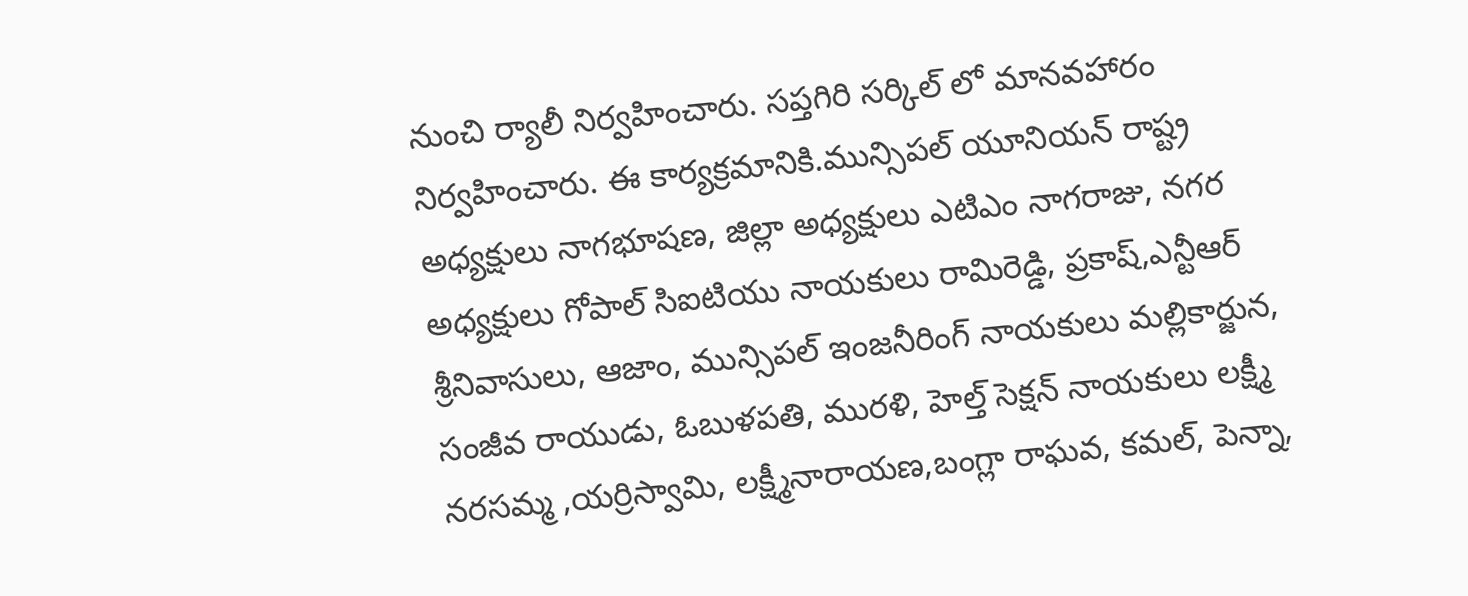నుంచి ర్యాలీ నిర్వహించారు. సప్తగిరి సర్కిల్ లో మానవహారం నిర్వహించారు. ఈ కార్యక్రమానికి.మున్సిపల్ యూనియన్ రాష్ట్ర అధ్యక్షులు నాగభూషణ, జిల్లా అధ్యక్షులు ఎటిఎం నాగరాజు, నగర అధ్యక్షులు గోపాల్ సిఐటియు నాయకులు రామిరెడ్డి, ప్రకాష్,ఎన్టీఆర్ శ్రీనివాసులు, ఆజాం, మున్సిపల్ ఇంజనీరింగ్ నాయకులు మల్లికార్జున, సంజీవ రాయుడు, ఓబుళపతి, మురళి, హెల్త్ సెక్షన్ నాయకులు లక్ష్మీ నరసమ్మ ,యర్రిస్వామి, లక్ష్మీనారాయణ,బంగ్లా రాఘవ, కమల్, పెన్నా,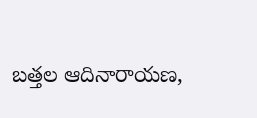బత్తల ఆదినారాయణ,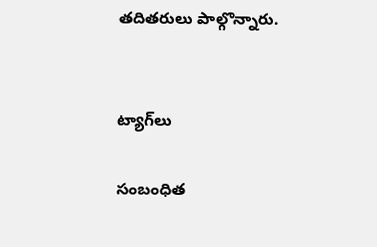తదితరులు పాల్గొన్నారు.


ట్యాగ్‌లు

సంబంధిత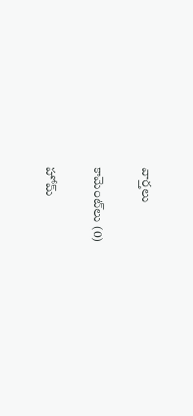వార్తలు

కామెంట్‌లు (0)

హోమ్